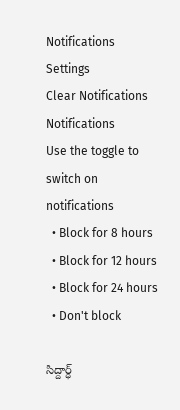Notifications
Settings
Clear Notifications
Notifications
Use the toggle to switch on notifications
  • Block for 8 hours
  • Block for 12 hours
  • Block for 24 hours
  • Don't block

సిద్దార్ధ్‌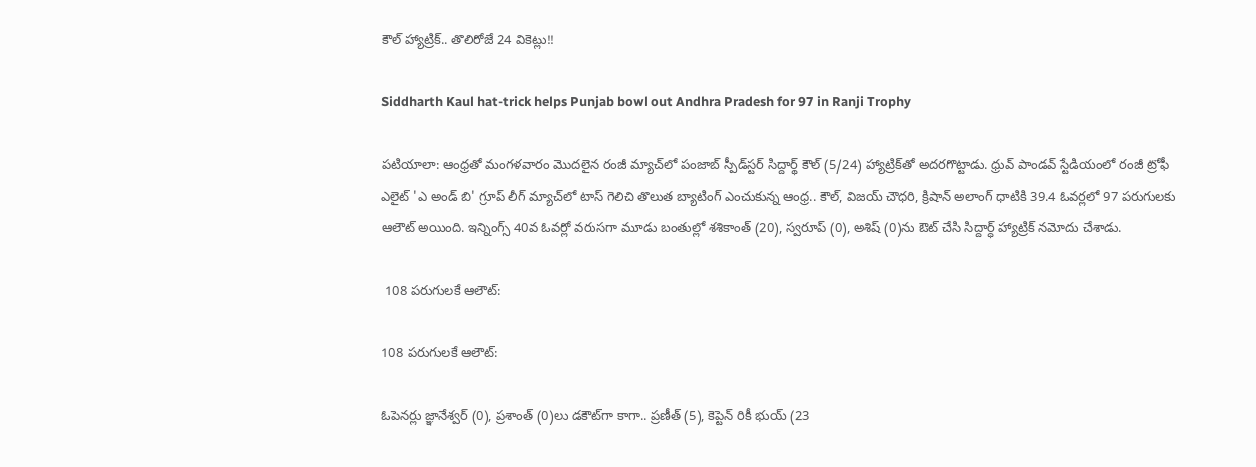కౌల్‌ హ్యాట్రిక్‌.. తొలిరోజే 24 వికెట్లు!!

Siddharth Kaul hat-trick helps Punjab bowl out Andhra Pradesh for 97 in Ranji Trophy

పటియాలా: ఆంధ్రతో మంగళవారం మొదలైన రంజీ మ్యాచ్‌లో పంజాబ్‌ స్పీడ్‌స్టర్‌ సిద్దార్థ్‌ కౌల్‌ (5/24) హ్యాట్రిక్‌తో అదరగొట్టాడు. ధ్రువ్‌ పాండవ్‌ స్టేడియంలో రంజీ ట్రోఫీ ఎలైట్‌ 'ఎ అండ్‌ బి' గ్రూప్‌ లీగ్‌ మ్యాచ్‌లో టాస్‌ గెలిచి తొలుత బ్యాటింగ్‌ ఎంచుకున్న ఆంధ్ర.. కౌల్‌, విజయ్‌ చౌధరి, క్రిషాన్‌ అలాంగ్‌ ధాటికి 39.4 ఓవర్లలో 97 పరుగులకు ఆలౌట్ అయింది. ఇన్నింగ్స్‌ 40వ ఓవర్లో వరుసగా మూడు బంతుల్లో శశికాంత్‌ (20), స్వరూప్‌ (0), అశిష్‌ (0)ను ఔట్‌ చేసి సిద్దార్ధ్‌ హ్యాట్రిక్‌ నమోదు చేశాడు.

 108 పరుగులకే ఆలౌట్:

108 పరుగులకే ఆలౌట్:

ఓపెనర్లు జ్ఞానేశ్వర్‌ (0), ప్రశాంత్‌ (0)లు డకౌట్‌గా కాగా.. ప్రణీత్‌ (5), కెప్టెన్ రికీ భుయ్‌ (23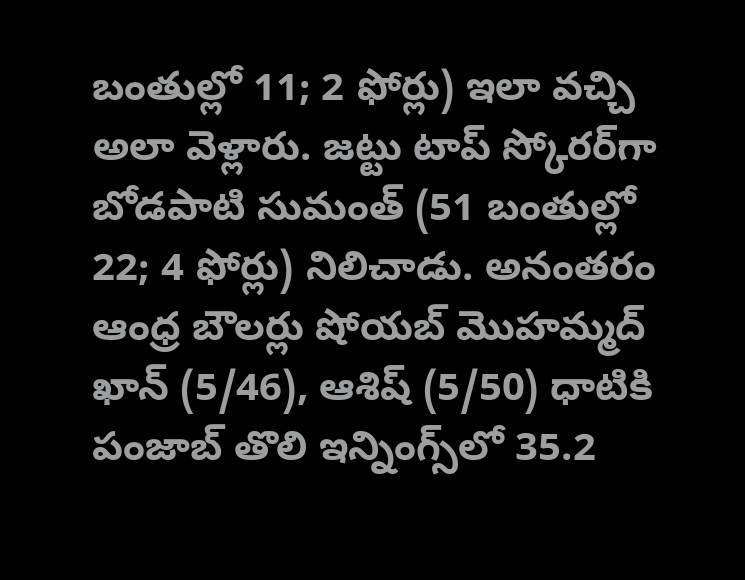బంతుల్లో 11; 2 ఫోర్లు) ఇలా వచ్చి అలా వెళ్లారు. జట్టు టాప్‌ స్కోరర్‌గా బోడపాటి సుమంత్‌ (51 బంతుల్లో 22; 4 ఫోర్లు) నిలిచాడు. అనంతరం ఆంధ్ర బౌలర్లు షోయబ్‌ మొహమ్మద్‌ ఖాన్‌ (5/46), ఆశిష్‌ (5/50) ధాటికి పంజాబ్‌ తొలి ఇన్నింగ్స్‌లో 35.2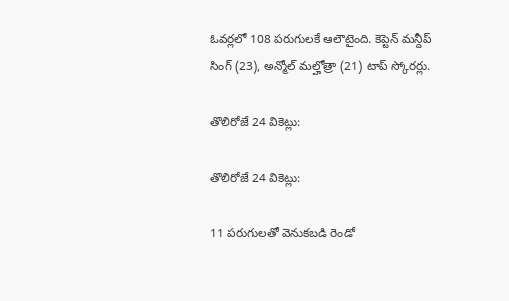ఓవర్లలో 108 పరుగులకే ఆలౌటైంది. కెప్టెన్‌ మన్దీప్ సింగ్‌ (23), అన్మోల్‌ మల్హోత్రా (21) టాప్‌ స్కోరర్లు.

తొలిరోజే 24 వికెట్లు:

తొలిరోజే 24 వికెట్లు:

11 పరుగులతో వెనుకబడి రెండో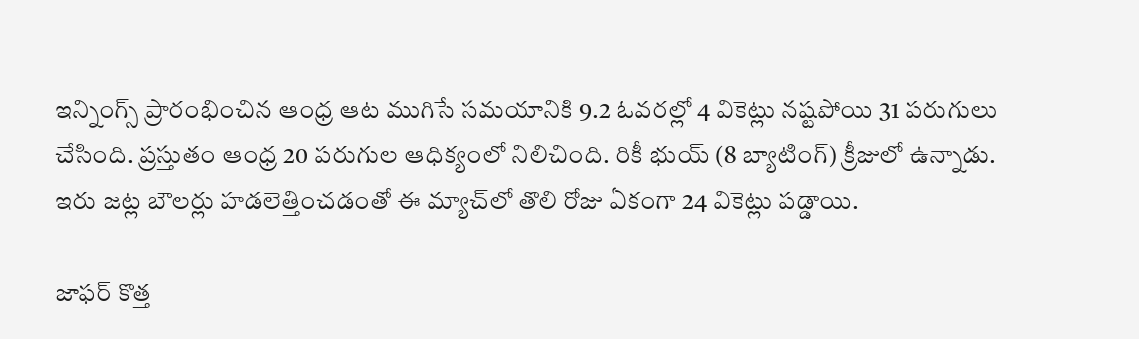ఇన్నింగ్స్‌ ప్రారంభించిన ఆంధ్ర ఆట ముగిసే సమయానికి 9.2 ఓవరల్లో 4 వికెట్లు నష్టపోయి 31 పరుగులు చేసింది. ప్రస్తుతం ఆంధ్ర 20 పరుగుల ఆధిక్యంలో నిలిచింది. రికీ భుయ్‌ (8 బ్యాటింగ్‌) క్రీజులో ఉన్నాడు. ఇరు జట్ల బౌలర్లు హడలెత్తించడంతో ఈ మ్యాచ్‌లో తొలి రోజు ఏకంగా 24 వికెట్లు పడ్డాయి.

జాఫర్‌ కొత్త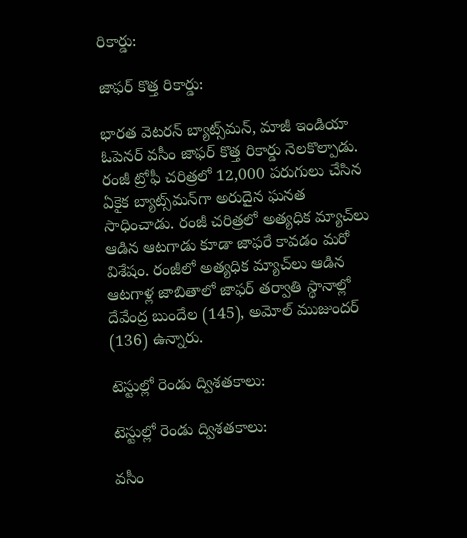రికార్డు:

జాఫర్‌ కొత్త రికార్డు:

భారత వెటరన్‌ బ్యాట్స్‌మన్‌, మాజీ ఇండియా ఓపెనర్‌ వసీం జాఫర్‌ కొత్త రికార్డు నెలకొల్పాడు. రంజీ ట్రోఫీ చరిత్రలో 12,000 పరుగులు చేసిన ఏకైక బ్యాట్స్‌మన్‌గా అరుదైన ఘనత సాధించాడు. రంజీ చరిత్రలో అత్యధిక మ్యాచ్‌లు ఆడిన ఆటగాడు కూడా జాఫరే కావడం మరో విశేషం. రంజీలో అత్యధిక మ్యాచ్‌లు ఆడిన ఆటగాళ్ల జాబితాలో జాఫర్‌ తర్వాతి స్థానాల్లో దేవేంద్ర బుందేల (145), అమోల్‌ ముజుందర్‌ (136) ఉన్నారు.

టెస్టుల్లో రెండు ద్విశతకాలు:

టెస్టుల్లో రెండు ద్విశతకాలు:

వసీం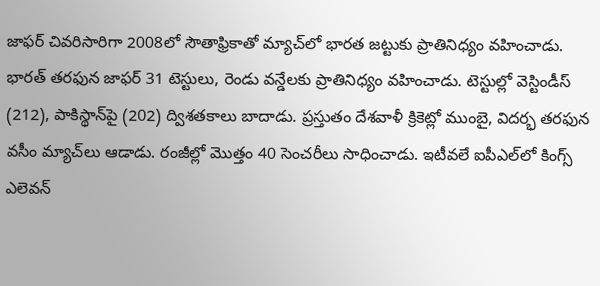జాఫర్‌ చివరిసారిగా 2008లో సౌతాఫ్రికాతో మ్యాచ్‌లో భారత జట్టుకు ప్రాతినిధ్యం వహించాడు. భారత్‌ తరఫున జాఫర్‌ 31 టెస్టులు, రెండు వన్డేలకు ప్రాతినిధ్యం వహించాడు. టెస్టుల్లో వెస్టిండీస్‌ (212), పాకిస్థాన్‌పై (202) ద్విశతకాలు బాదాడు. ప్రస్తుతం దేశవాళీ క్రికెట్లో ముంబై, విదర్భ తరఫున వసీం మ్యాచ్‌లు ఆడాడు. రంజీల్లో మొత్తం 40 సెంచరీలు సాధించాడు. ఇటీవలే ఐపీఎల్‌లో కింగ్స్‌ ఎలెవన్‌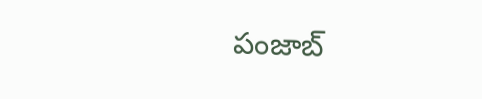పంజాబ్‌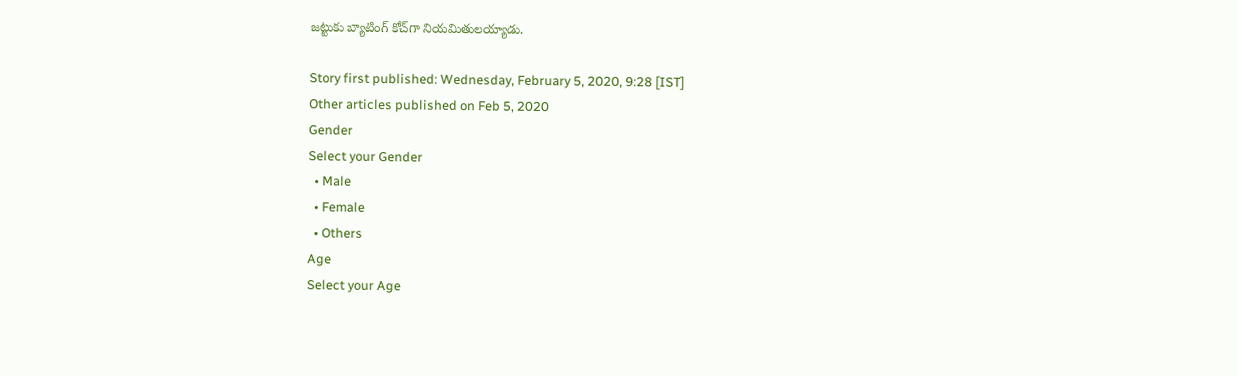జట్టుకు బ్యాటింగ్‌ కోచ్‌గా నియమితులయ్యాడు.

Story first published: Wednesday, February 5, 2020, 9:28 [IST]
Other articles published on Feb 5, 2020
Gender
Select your Gender
  • Male
  • Female
  • Others
Age
Select your Age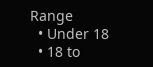Range
  • Under 18
  • 18 to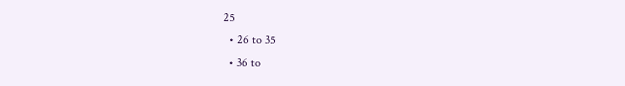25
  • 26 to 35
  • 36 to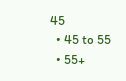45
  • 45 to 55
  • 55+